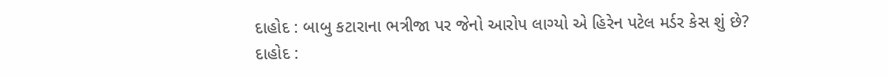દાહોદ : બાબુ કટારાના ભત્રીજા પર જેનો આરોપ લાગ્યો એ હિરેન પટેલ મર્ડર કેસ શું છે?
દાહોદ :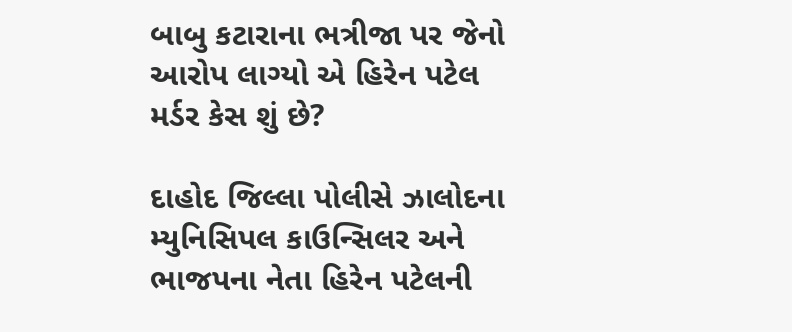બાબુ કટારાના ભત્રીજા પર જેનો આરોપ લાગ્યો એ હિરેન પટેલ મર્ડર કેસ શું છે?

દાહોદ જિલ્લા પોલીસે ઝાલોદના મ્યુનિસિપલ કાઉન્સિલર અને ભાજપના નેતા હિરેન પટેલની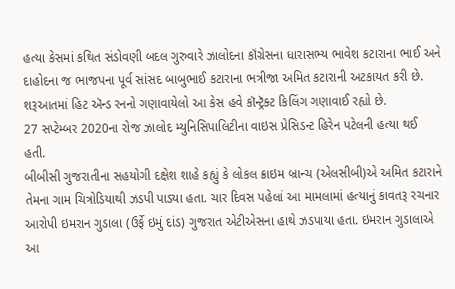હત્યા કેસમાં કથિત સંડોવણી બદલ ગુરુવારે ઝાલોદના કૉંગ્રેસના ધારાસભ્ય ભાવેશ કટારાના ભાઈ અને દાહોદના જ ભાજપના પૂર્વ સાંસદ બાબુભાઈ કટારાના ભત્રીજા અમિત કટારાની અટકાયત કરી છે.
શરૂઆતમાં હિટ ઍન્ડ રનનો ગણાવાયેલો આ કેસ હવે કૉન્ટ્રૅક્ટ કિલિંગ ગણાવાઈ રહ્યો છે.
27 સપ્ટેમ્બર 2020ના રોજ ઝાલોદ મ્યુનિસિપાલિટીના વાઇસ પ્રેસિડન્ટ હિરેન પટેલની હત્યા થઈ હતી.
બીબીસી ગુજરાતીના સહયોગી દક્ષેશ શાહે કહ્યું કે લોકલ ક્રાઇમ બ્રાન્ચ (એલસીબી)એ અમિત કટારાને તેમના ગામ ચિત્રોડિયાથી ઝડપી પાડ્યા હતા. ચાર દિવસ પહેલાં આ મામલામાં હત્યાનું કાવતરૂ રચનાર આરોપી ઇમરાન ગુડાલા (ઉર્ફે ઇમું દાંડ) ગુજરાત એટીએસના હાથે ઝડપાયા હતા. ઇમરાન ગુડાલાએ આ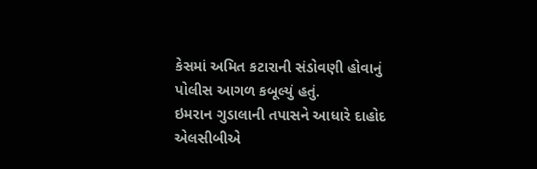કેસમાં અમિત કટારાની સંડોવણી હોવાનું પોલીસ આગળ કબૂલ્યું હતું.
ઇમરાન ગુડાલાની તપાસને આધારે દાહોદ એલસીબીએ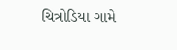ચિત્રોડિયા ગામે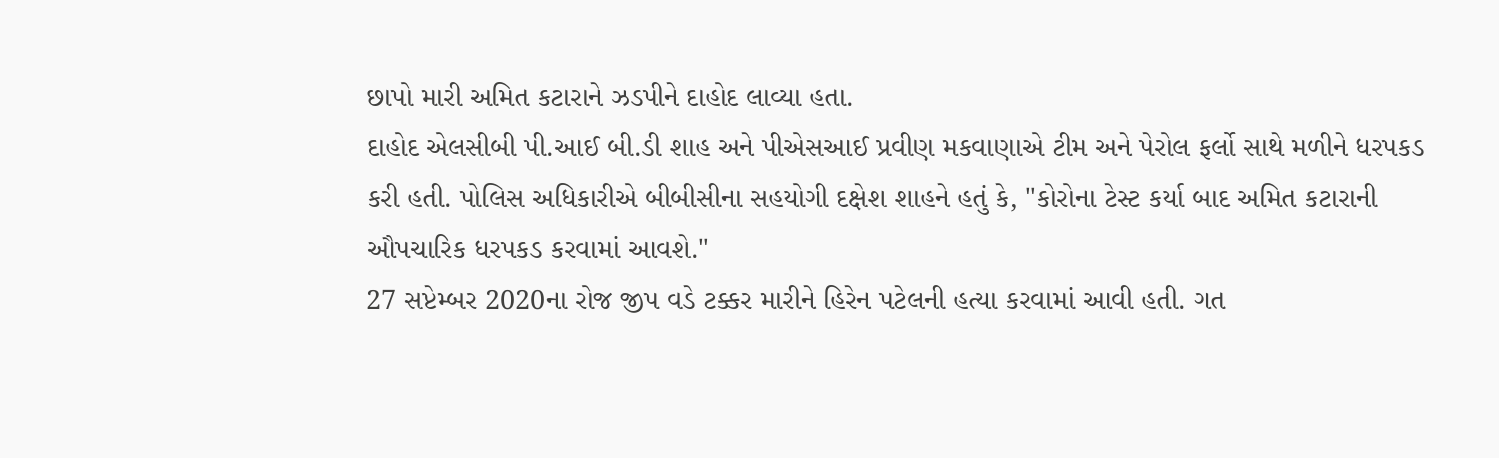છાપો મારી અમિત કટારાને ઝડપીને દાહોદ લાવ્યા હતા.
દાહોદ એલસીબી પી.આઈ બી.ડી શાહ અને પીએસઆઈ પ્રવીણ મકવાણાએ ટીમ અને પેરોલ ફર્લો સાથે મળીને ધરપકડ કરી હતી. પોલિસ અધિકારીએ બીબીસીના સહયોગી દક્ષેશ શાહને હતું કે, "કોરોના ટેસ્ટ કર્યા બાદ અમિત કટારાની ઔપચારિક ધરપકડ કરવામાં આવશે."
27 સપ્ટેમ્બર 2020ના રોજ જીપ વડે ટક્કર મારીને હિરેન પટેલની હત્યા કરવામાં આવી હતી. ગત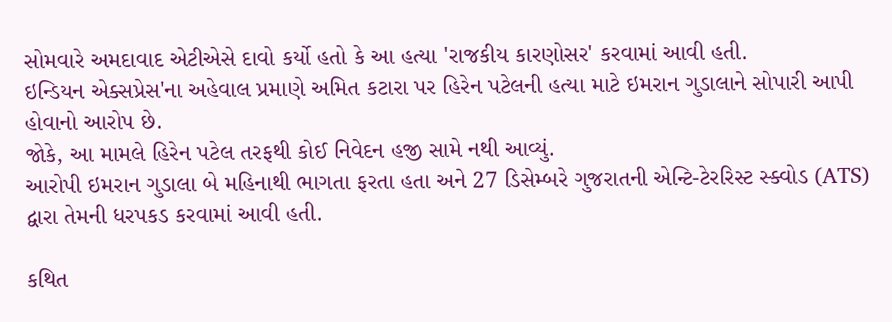સોમવારે અમદાવાદ એટીએસે દાવો કર્યો હતો કે આ હત્યા 'રાજકીય કારણોસર' કરવામાં આવી હતી.
ઇન્ડિયન એક્સપ્રેસ'ના અહેવાલ પ્રમાણે અમિત કટારા પર હિરેન પટેલની હત્યા માટે ઇમરાન ગુડાલાને સોપારી આપી હોવાનો આરોપ છે.
જોકે, આ મામલે હિરેન પટેલ તરફથી કોઈ નિવેદન હજી સામે નથી આવ્યું.
આરોપી ઇમરાન ગુડાલા બે મહિનાથી ભાગતા ફરતા હતા અને 27 ડિસેમ્બરે ગુજરાતની એન્ટિ-ટેરરિસ્ટ સ્ક્વોડ (ATS) દ્વારા તેમની ધરપકડ કરવામાં આવી હતી.

કથિત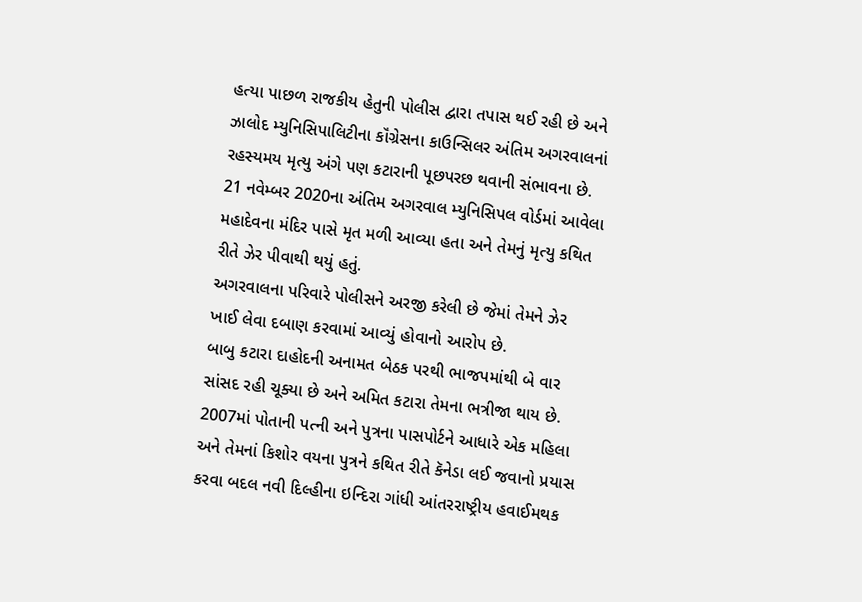હત્યા પાછળ રાજકીય હેતુની પોલીસ દ્વારા તપાસ થઈ રહી છે અને ઝાલોદ મ્યુનિસિપાલિટીના કૉંગ્રેસના કાઉન્સિલર અંતિમ અગરવાલનાં રહસ્યમય મૃત્યુ અંગે પણ કટારાની પૂછપરછ થવાની સંભાવના છે. 21 નવેમ્બર 2020ના અંતિમ અગરવાલ મ્યુનિસિપલ વોર્ડમાં આવેલા મહાદેવના મંદિર પાસે મૃત મળી આવ્યા હતા અને તેમનું મૃત્યુ કથિત રીતે ઝેર પીવાથી થયું હતું.
અગરવાલના પરિવારે પોલીસને અરજી કરેલી છે જેમાં તેમને ઝેર ખાઈ લેવા દબાણ કરવામાં આવ્યું હોવાનો આરોપ છે.
બાબુ કટારા દાહોદની અનામત બેઠક પરથી ભાજપમાંથી બે વાર સાંસદ રહી ચૂક્યા છે અને અમિત કટારા તેમના ભત્રીજા થાય છે.
2007માં પોતાની પત્ની અને પુત્રના પાસપોર્ટને આધારે એક મહિલા અને તેમનાં કિશોર વયના પુત્રને કથિત રીતે કૅનેડા લઈ જવાનો પ્રયાસ કરવા બદલ નવી દિલ્હીના ઇન્દિરા ગાંધી આંતરરાષ્ટ્રીય હવાઈમથક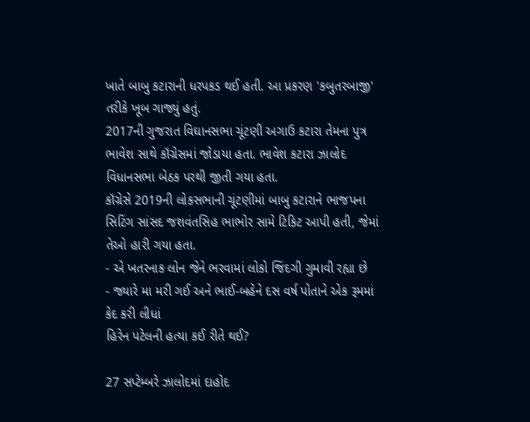ખાતે બાબુ કટારાની ધરપકડ થઈ હતી. આ પ્રકરણ 'કબુતરબાજી' તરીકે ખૂબ ગાજ્યું હતું.
2017ની ગુજરાત વિઘાનસભા ચૂંટણી અગાઉ કટારા તેમના પુત્ર ભાવેશ સાથે કૉંગ્રેસમાં જોડાયા હતા. ભાવેશ કટારા ઝાલોદ વિધાનસભા બેઠક પરથી જીતી ગયા હતા.
કૉંગ્રેસે 2019ની લોકસભાની ચૂંટણીમાં બાબુ કટારાને ભાજપના સિટિંગ સાંસદ જશવંતસિહ ભાભોર સામે ટિકિટ આપી હતી, જેમાં તેઓ હારી ગયા હતા.
- એ ખતરનાક લોન જેને ભરવામાં લોકો જિંદગી ગુમાવી રહ્યા છે
- જ્યારે મા મરી ગઈ અને ભાઈ-બહેને દસ વર્ષ પોતાને એક રૂમમાં કેદ કરી લીધાં
હિરેન પટેલની હત્યા કઈ રીતે થઈ?

27 સપ્ટેમ્બરે ઝાલોદમાં દાહોદ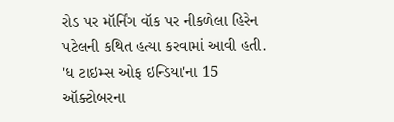રોડ પર મૉર્નિંગ વૉક પર નીકળેલા હિરેન પટેલની કથિત હત્યા કરવામાં આવી હતી.
'ધ ટાઇમ્સ ઓફ ઇન્ડિયા'ના 15 ઑક્ટોબરના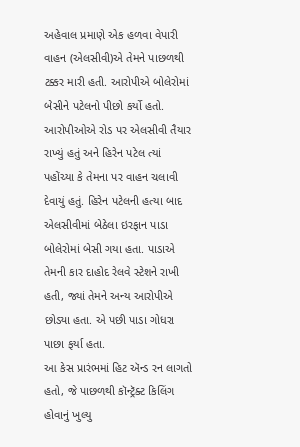અહેવાલ પ્રમાણે એક હળવા વેપારી વાહન (એલસીવી)એ તેમને પાછળથી ટક્કર મારી હતી. આરોપીએ બોલેરોમાં બેસીને પટેલનો પીછો કર્યો હતો. આરોપીઓએ રોડ પર એલસીવી તૈયાર રાખ્યું હતું અને હિરેન પટેલ ત્યાં પહોંચ્યા કે તેમના પર વાહન ચલાવી દેવાયું હતું. હિરેન પટેલની હત્યા બાદ એલસીવીમાં બેઠેલા ઇરફાન પાડા બોલેરોમાં બેસી ગયા હતા. પાડાએ તેમની કાર દાહોદ રેલવે સ્ટેશને રાખી હતી, જ્યાં તેમને અન્ય આરોપીએ છોડ્યા હતા. એ પછી પાડા ગોધરા પાછા ફર્યા હતા.
આ કેસ પ્રારંભમાં હિટ ઍન્ડ રન લાગતો હતો, જે પાછળથી કૉન્ટ્રૅક્ટ કિલિંગ હોવાનું ખુલ્યુ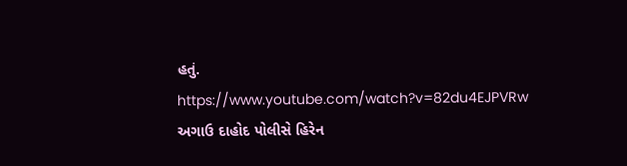હતું.
https://www.youtube.com/watch?v=82du4EJPVRw
અગાઉ દાહોદ પોલીસે હિરેન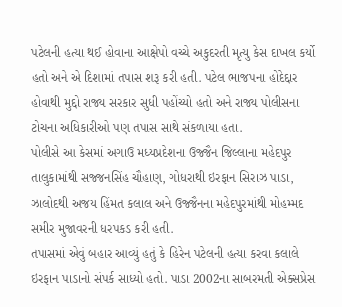પટેલની હત્યા થઈ હોવાના આક્ષેપો વચ્ચે અકુદરતી મૃત્યુ કેસ દાખલ કર્યો હતો અને એ દિશામાં તપાસ શરૂ કરી હતી. પટેલ ભાજપના હોદેદ્દાર હોવાથી મુદ્દો રાજ્ય સરકાર સુધી પહોંચ્યો હતો અને રાજ્ય પોલીસના ટોચના અધિકારીઓ પણ તપાસ સાથે સંકળાયા હતા.
પોલીસે આ કેસમાં અગાઉ મધ્યપ્રદેશના ઉજ્જૈન જિલ્લાના મહેદપુર તાલુકામાંથી સજ્જનસિંહ ચૌહાણ, ગોધરાથી ઇરફાન સિરાઝ પાડા, ઝાલોદથી અજય હિંમત કલાલ અને ઉજ્જૈનના મહેદપુરમાંથી મોહમ્મદ સમીર મુજાવરની ધરપકડ કરી હતી.
તપાસમાં એવું બહાર આવ્યું હતું કે હિરેન પટેલની હત્યા કરવા કલાલે ઇરફાન પાડાનો સંપર્ક સાધ્યો હતો. પાડા 2002ના સાબરમતી એક્સપ્રેસ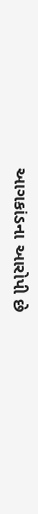આગકાંડના આરોપી છે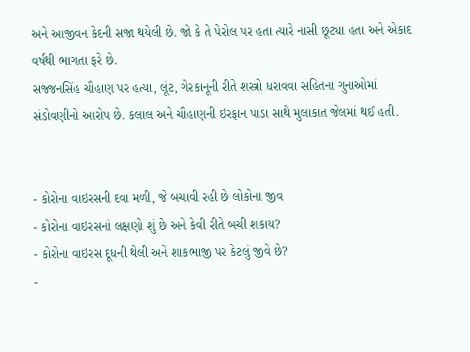અને આજીવન કેદની સજા થયેલી છે. જો કે તે પેરોલ પર હતા ત્યારે નાસી છૂટ્યા હતા અને એકાદ વર્ષથી ભાગતા ફરે છે.
સજ્જનસિંહ ચૌહાણ પર હત્યા, લૂંટ, ગેરકાનૂની રીતે શસ્ત્રો ધરાવવા સહિતના ગુનાઓમાં સંડોવણીનો આરોપ છે. કલાલ અને ચૌહાણની ઇરફાન પાડા સાથે મુલાકાત જેલમાં થઈ હતી.


- કોરોના વાઇરસની દવા મળી, જે બચાવી રહી છે લોકોના જીવ
- કોરોના વાઇરસનાં લક્ષણો શું છે અને કેવી રીતે બચી શકાય?
- કોરોના વાઇરસ દૂધની થેલી અને શાકભાજી પર કેટલું જીવે છે?
-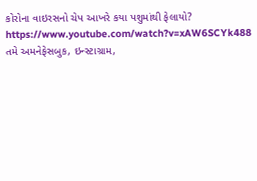કોરોના વાઇરસનો ચેપ આખરે કયા પશુમાંથી ફેલાયો?
https://www.youtube.com/watch?v=xAW6SCYk488
તમે અમનેફેસબુક, ઇન્સ્ટાગ્રામ,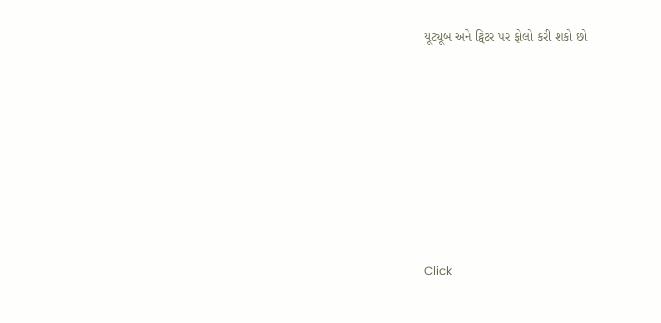યૂટ્યૂબ અને ટ્વિટર પર ફોલો કરી શકો છો












Click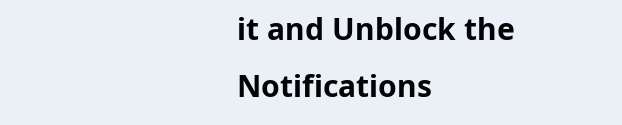it and Unblock the Notifications